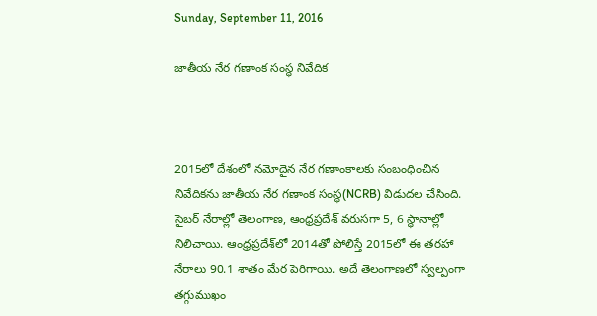Sunday, September 11, 2016

జాతీయ నేర గణాంక సంస్థ నివేదిక



2015లో దేశంలో నమోదైన నేర గణాంకాలకు సంబంధించిన నివేదికను జాతీయ నేర గణాంక సంస్థ(NCRB) విడుదల చేసింది.
సైబర్‌ నేరాల్లో తెలంగాణ, ఆంధ్రప్రదేశ్‌ వరుసగా 5, 6 స్థానాల్లో నిలిచాయి. ఆంధ్రప్రదేశ్‌లో 2014తో పోలిస్తే 2015లో ఈ తరహా నేరాలు 90.1 శాతం మేర పెరిగాయి. అదే తెలంగాణలో స్వల్పంగా  తగ్గుముఖం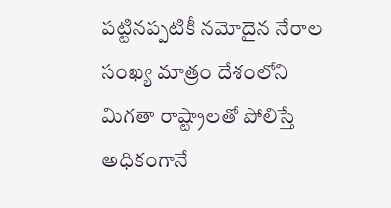పట్టినప్పటికీ నమోదైన నేరాల సంఖ్య మాత్రం దేశంలోని మిగతా రాష్ట్రాలతో పోలిస్తే అధికంగానే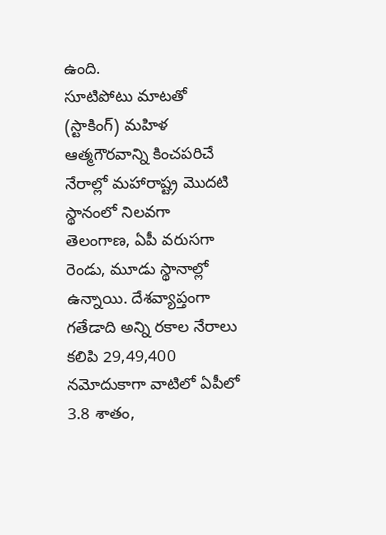ఉంది.
సూటిపోటు మాటతో (స్టాకింగ్‌) మహిళ ఆత్మగౌరవాన్ని కించపరిచే నేరాల్లో మహారాష్ట్ర మొదటి స్థానంలో నిలవగా తెలంగాణ, ఏపీ వరుసగా రెండు, మూడు స్థానాల్లో ఉన్నాయి. దేశవ్యాప్తంగా గతేడాది అన్ని రకాల నేరాలు కలిపి 29,49,400 నమోదుకాగా వాటిలో ఏపీలో 3.8 శాతం,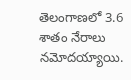తెలంగాణలో 3.6 శాతం నేరాలు నమోదయ్యాయి.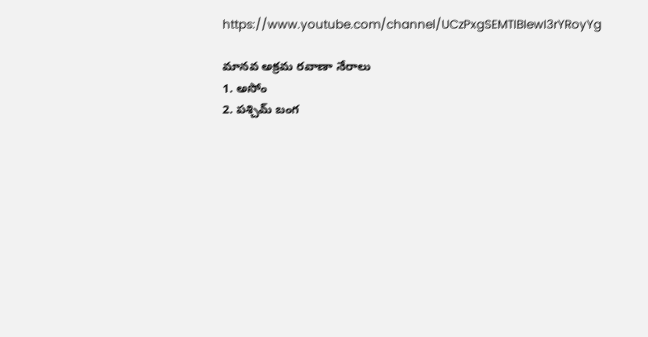https://www.youtube.com/channel/UCzPxgSEMTIBIewI3rYRoyYg

మానవ అక్రమ రవాణా నేరాలు
1. అసోం
2. పశ్చిమ్‌ బంగ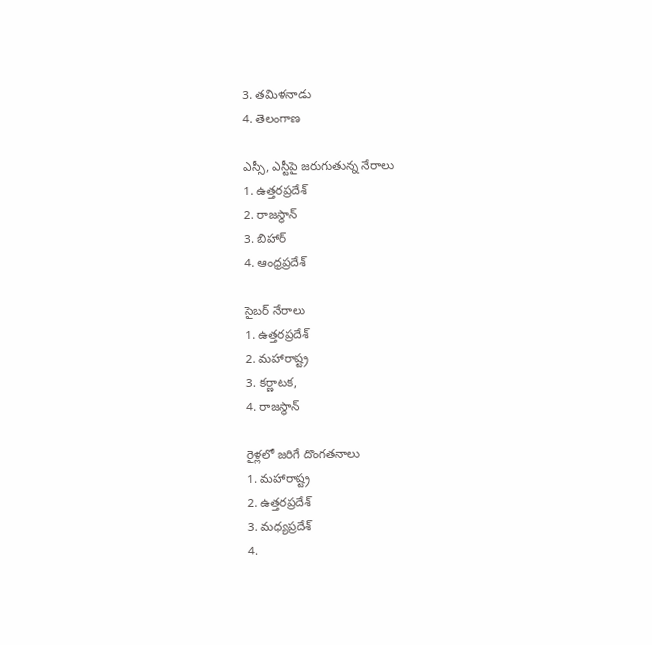3. తమిళనాడు
4. తెలంగాణ

ఎస్సీ, ఎస్టీపై జరుగుతున్న నేరాలు
1. ఉత్తరప్రదేశ్‌
2. రాజస్థాన్‌
3. బిహార్‌
4. ఆంధ్రప్రదేశ్‌

సైబర్‌ నేరాలు
1. ఉత్తరప్రదేశ్‌
2. మహారాష్ట్ర
3. కర్ణాటక,
4. రాజస్థాన్‌

రైళ్లలో జరిగే దొంగతనాలు
1. మహారాష్ట్ర
2. ఉత్తరప్రదేశ్‌
3. మధ్యప్రదేశ్‌
4.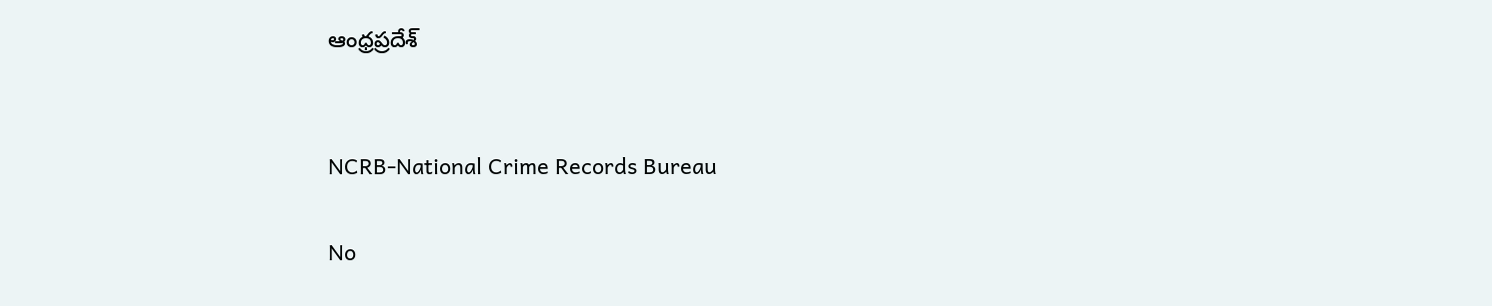ఆంధ్రప్రదేశ్‌


NCRB-National Crime Records Bureau

No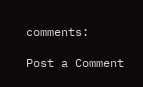comments:

Post a Comment